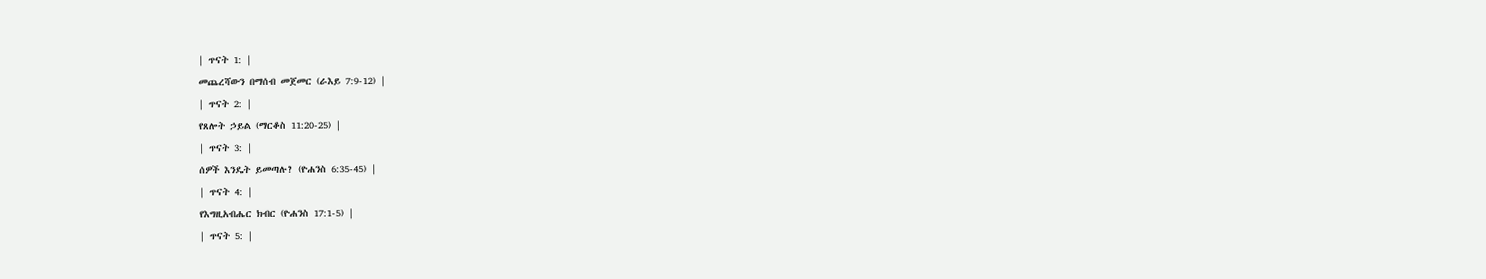| ጥናት 1: |
መጨረሻውን በማሰብ መጀመር (ራእይ 7:9-12) |
| ጥናት 2: |
የጸሎት ኃይል (ማርቆስ 11:20-25) |
| ጥናት 3: |
ሰዎች እንዴት ይመጣሉ? (ዮሐንስ 6:35-45) |
| ጥናት 4: |
የእግዚአብሔር ክብር (ዮሐንስ 17:1-5) |
| ጥናት 5: |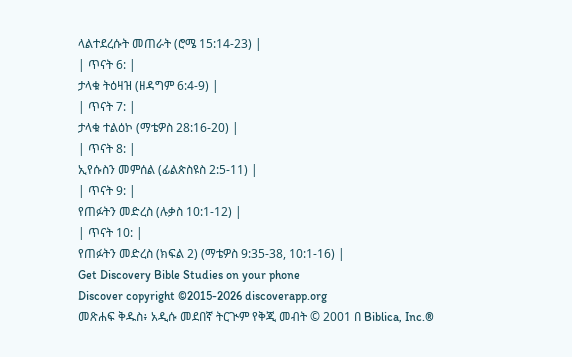ላልተደረሱት መጠራት (ሮሜ 15:14-23) |
| ጥናት 6: |
ታላቁ ትዕዛዝ (ዘዳግም 6:4-9) |
| ጥናት 7: |
ታላቁ ተልዕኮ (ማቴዎስ 28:16-20) |
| ጥናት 8: |
ኢየሱስን መምሰል (ፊልጵስዩስ 2:5-11) |
| ጥናት 9: |
የጠፉትን መድረስ (ሉቃስ 10:1-12) |
| ጥናት 10: |
የጠፉትን መድረስ (ክፍል 2) (ማቴዎስ 9:35-38, 10:1-16) |
Get Discovery Bible Studies on your phone
Discover copyright ©2015-2026 discoverapp.org
መጽሐፍ ቅዱስ፥ አዲሱ መደበኛ ትርጒም የቅጂ መብት © 2001 በ Biblica, Inc.®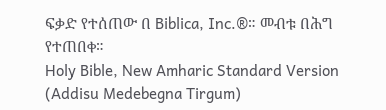ፍቃድ የተሰጠው በ Biblica, Inc.®። መብቱ በሕግ የተጠበቀ።
Holy Bible, New Amharic Standard Version (Addisu Medebegna Tirgum)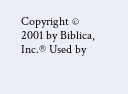Copyright © 2001 by Biblica, Inc.® Used by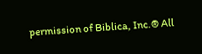permission of Biblica, Inc.® All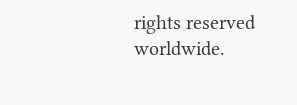rights reserved worldwide.